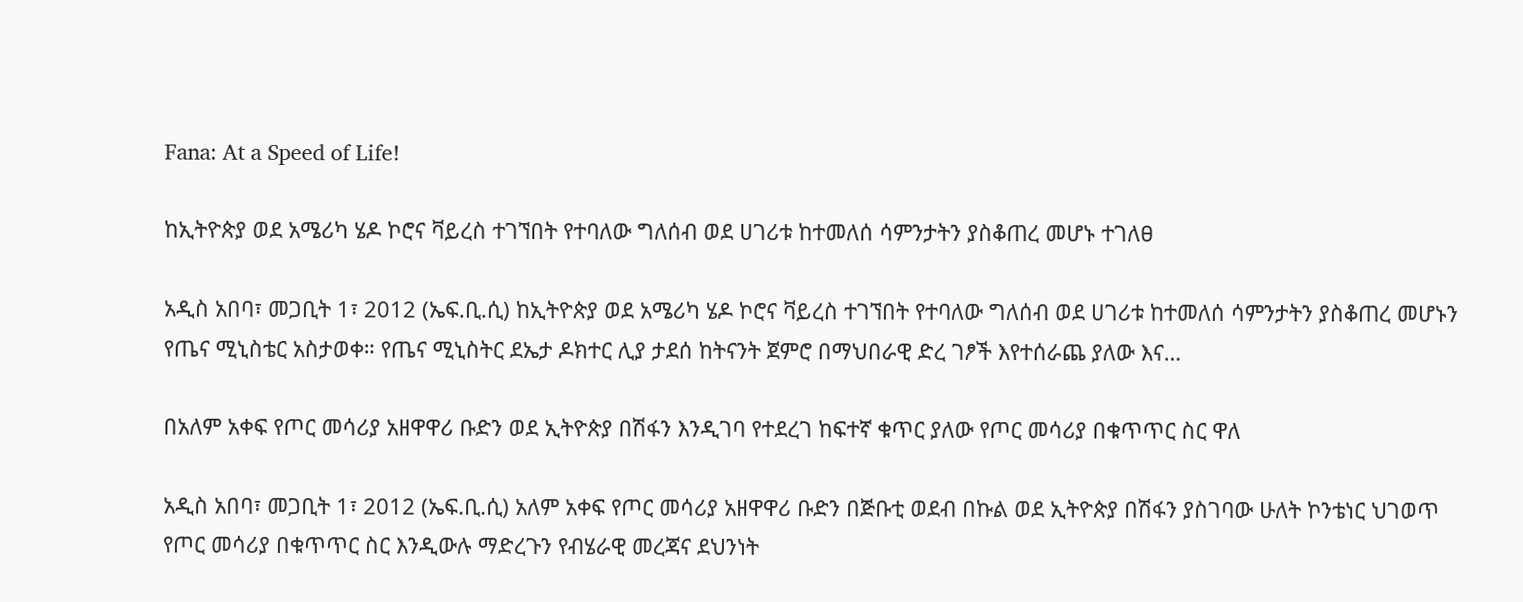Fana: At a Speed of Life!

ከኢትዮጵያ ወደ አሜሪካ ሄዶ ኮሮና ቫይረስ ተገኘበት የተባለው ግለሰብ ወደ ሀገሪቱ ከተመለሰ ሳምንታትን ያስቆጠረ መሆኑ ተገለፀ

አዲስ አበባ፣ መጋቢት 1፣ 2012 (ኤፍ.ቢ.ሲ) ከኢትዮጵያ ወደ አሜሪካ ሄዶ ኮሮና ቫይረስ ተገኘበት የተባለው ግለሰብ ወደ ሀገሪቱ ከተመለሰ ሳምንታትን ያስቆጠረ መሆኑን የጤና ሚኒስቴር አስታወቀ። የጤና ሚኒስትር ደኤታ ዶክተር ሊያ ታደሰ ከትናንት ጀምሮ በማህበራዊ ድረ ገፆች እየተሰራጨ ያለው እና…

በአለም አቀፍ የጦር መሳሪያ አዘዋዋሪ ቡድን ወደ ኢትዮጵያ በሽፋን እንዲገባ የተደረገ ከፍተኛ ቁጥር ያለው የጦር መሳሪያ በቁጥጥር ስር ዋለ

አዲስ አበባ፣ መጋቢት 1፣ 2012 (ኤፍ.ቢ.ሲ) አለም አቀፍ የጦር መሳሪያ አዘዋዋሪ ቡድን በጅቡቲ ወደብ በኩል ወደ ኢትዮጵያ በሽፋን ያስገባው ሁለት ኮንቴነር ህገወጥ የጦር መሳሪያ በቁጥጥር ስር እንዲውሉ ማድረጉን የብሄራዊ መረጃና ደህንነት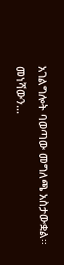አገልግሎት ባወጣው መግለጫ አስታውቋል፡፡ መነሻውን…